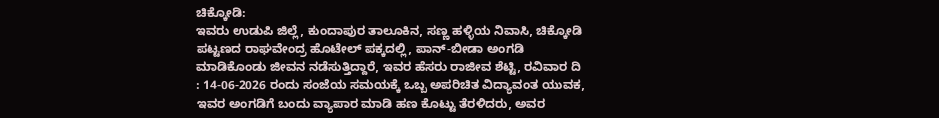ಚಿಕ್ಕೋಡಿ:
ಇವರು ಉಡುಪಿ ಜಿಲ್ಲೆ, ಕುಂದಾಪುರ ತಾಲೂಕಿನ, ಸಣ್ಣ ಹಳ್ಳಿಯ ನಿವಾಸಿ, ಚಿಕ್ಕೋಡಿ ಪಟ್ಟಣದ ರಾಘವೇಂದ್ರ ಹೊಟೇಲ್ ಪಕ್ಕದಲ್ಲಿ, ಪಾನ್-ಬೀಡಾ ಅಂಗಡಿ ಮಾಡಿಕೊಂಡು ಜೀವನ ನಡೆಸುತ್ತಿದ್ದಾರೆ, ಇವರ ಹೆಸರು ರಾಜೀವ ಶೆಟ್ಟಿ, ರವಿವಾರ ದಿ : 14-06-2026 ರಂದು ಸಂಜೆಯ ಸಮಯಕ್ಕೆ ಒಬ್ಬ ಅಪರಿಚಿತ ವಿದ್ಯಾವಂತ ಯುವಕ, ಇವರ ಅಂಗಡಿಗೆ ಬಂದು ವ್ಯಾಪಾರ ಮಾಡಿ ಹಣ ಕೊಟ್ಟು ತೆರಳಿದರು, ಅವರ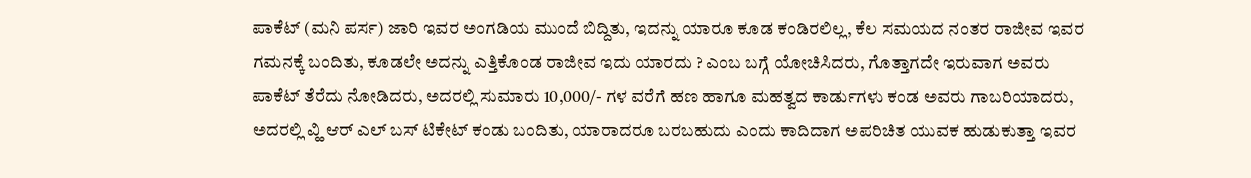ಪಾಕೆಟ್ (ಮನಿ ಪರ್ಸ) ಜಾರಿ ಇವರ ಅಂಗಡಿಯ ಮುಂದೆ ಬಿದ್ದಿತು, ಇದನ್ನು ಯಾರೂ ಕೂಡ ಕಂಡಿರಲಿಲ್ಲ, ಕೆಲ ಸಮಯದ ನಂತರ ರಾಜೀವ ಇವರ ಗಮನಕ್ಕೆ ಬಂದಿತು, ಕೂಡಲೇ ಅದನ್ನು ಎತ್ತಿಕೊಂಡ ರಾಜೀವ ಇದು ಯಾರದು ? ಎಂಬ ಬಗ್ಗೆ ಯೋಚಿಸಿದರು, ಗೊತ್ತಾಗದೇ ಇರುವಾಗ ಅವರು ಪಾಕೆಟ್ ತೆರೆದು ನೋಡಿದರು, ಅದರಲ್ಲಿ ಸುಮಾರು 10,000/- ಗಳ ವರೆಗೆ ಹಣ ಹಾಗೂ ಮಹತ್ವದ ಕಾರ್ಡುಗಳು ಕಂಡ ಅವರು ಗಾಬರಿಯಾದರು, ಅದರಲ್ಲಿ ವ್ಹಿ ಆರ್ ಎಲ್ ಬಸ್ ಟಿಕೇಟ್ ಕಂಡು ಬಂದಿತು, ಯಾರಾದರೂ ಬರಬಹುದು ಎಂದು ಕಾದಿದಾಗ ಅಪರಿಚಿತ ಯುವಕ ಹುಡುಕುತ್ತಾ ಇವರ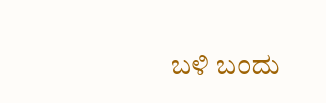ಬಳಿ ಬಂದು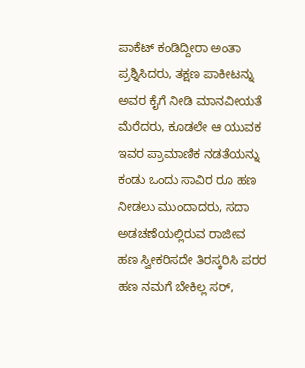ಪಾಕೆಟ್ ಕಂಡಿದ್ದೀರಾ ಅಂತಾ ಪ್ರಶ್ನಿಸಿದರು, ತಕ್ಷಣ ಪಾಕೀಟನ್ನು ಅವರ ಕೈಗೆ ನೀಡಿ ಮಾನವೀಯತೆ ಮೆರೆದರು, ಕೂಡಲೇ ಆ ಯುವಕ ಇವರ ಪ್ರಾಮಾಣಿಕ ನಡತೆಯನ್ನು ಕಂಡು ಒಂದು ಸಾವಿರ ರೂ ಹಣ ನೀಡಲು ಮುಂದಾದರು, ಸದಾ ಅಡಚಣೆಯಲ್ಲಿರುವ ರಾಜೀವ ಹಣ ಸ್ವೀಕರಿಸದೇ ತಿರಸ್ಕರಿಸಿ ಪರರ ಹಣ ನಮಗೆ ಬೇಕಿಲ್ಲ ಸರ್,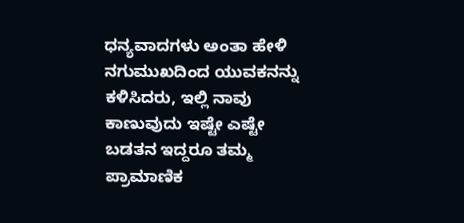ಧನ್ಯವಾದಗಳು ಅಂತಾ ಹೇಳಿ ನಗುಮುಖದಿಂದ ಯುವಕನನ್ನು ಕಳಿಸಿದರು, ಇಲ್ಲಿ ನಾವು ಕಾಣುವುದು ಇಷ್ಟೇ ಎಷ್ಟೇ ಬಡತನ ಇದ್ದರೂ ತಮ್ಮ ಪ್ರಾಮಾಣಿಕ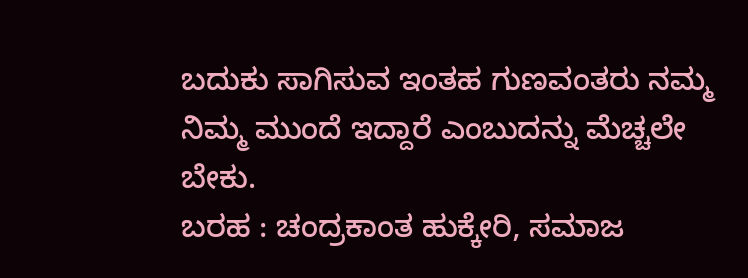ಬದುಕು ಸಾಗಿಸುವ ಇಂತಹ ಗುಣವಂತರು ನಮ್ಮ ನಿಮ್ಮ ಮುಂದೆ ಇದ್ದಾರೆ ಎಂಬುದನ್ನು ಮೆಚ್ಚಲೇ ಬೇಕು.
ಬರಹ : ಚಂದ್ರಕಾಂತ ಹುಕ್ಕೇರಿ, ಸಮಾಜ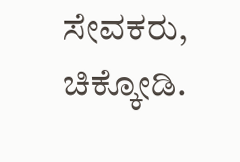ಸೇವಕರು, ಚಿಕ್ಕೋಡಿ.